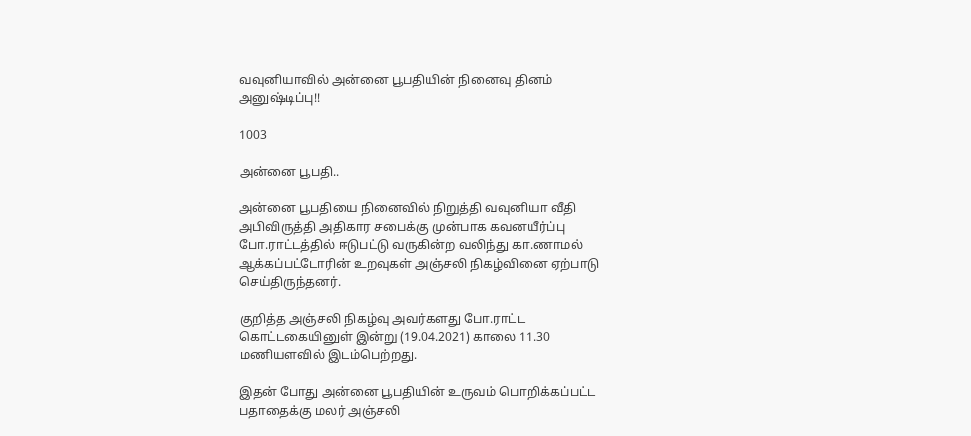வவுனியாவில் அன்னை பூபதியின் நினைவு தினம் அனுஷ்டிப்பு!!

1003

அன்னை பூபதி..

அன்னை பூபதியை நினைவில் நிறுத்தி வவுனியா வீதி அபிவிருத்தி அதிகார சபைக்கு முன்பாக கவனயீர்ப்பு போ.ராட்டத்தில் ஈடுபட்டு வருகின்ற வலிந்து கா.ணாமல் ஆக்கப்பட்டோரின் உறவுகள் அஞ்சலி நிகழ்வினை ஏற்பாடு செய்திருந்தனர்.

குறித்த அஞ்சலி நிகழ்வு அவர்களது போ.ராட்ட கொட்டகையினுள் இன்று (19.04.2021) காலை 11.30 மணியளவில் இடம்பெற்றது.

இதன் போது அன்னை பூபதியின் உருவம் பொறிக்கப்பட்ட பதாதைக்கு மலர் அஞ்சலி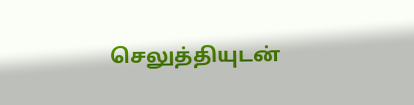செலுத்தியுடன்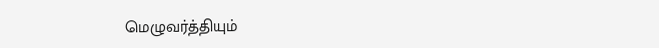மெழுவர்த்தியும்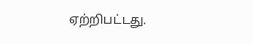ஏற்றிபட்டது.